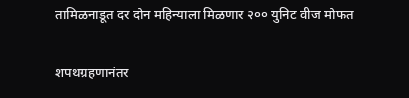तामिळनाडूत दर दोन महिन्याला मिळणार २०० युनिट वीज मोफत

शपथग्रहणानंतर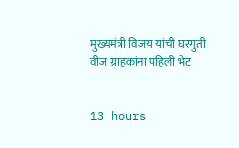मुख्यमंत्री विजय यांची घरगुती वीज ग्राहकांना पहिली भेट


13 hours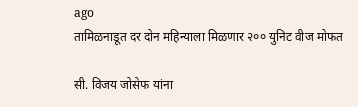ago
तामिळनाडूत दर दोन महिन्याला मिळणार २०० युनिट वीज मोफत

सी. विजय जोसेफ यांना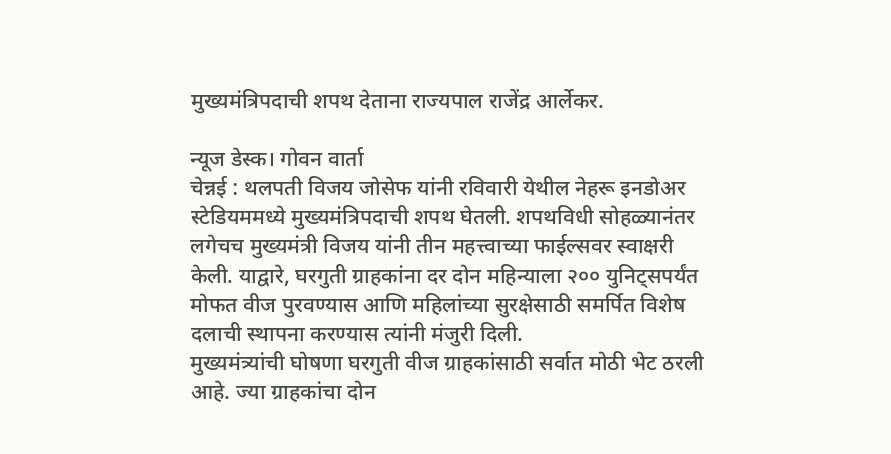मुख्यमंत्रिपदाची शपथ देताना राज्यपाल राजेंद्र आर्लेकर.

न्यूज डेस्क। गोवन वार्ता
चेन्नई : थलपती विजय जोसेफ यांनी रविवारी येथील नेहरू इनडोअर स्टेडियममध्ये मुख्यमंत्रिपदाची शपथ घेतली. शपथविधी सोहळ्यानंतर लगेचच मुख्यमंत्री विजय यांनी तीन महत्त्वाच्या फाईल्सवर स्वाक्षरी केली. याद्वारे, घरगुती ग्राहकांना दर दोन महिन्याला २०० युनिट्सपर्यंत मोफत वीज पुरवण्यास आणि महिलांच्या सुरक्षेसाठी समर्पित विशेष दलाची स्थापना करण्यास त्यांनी मंजुरी दिली.
मुख्यमंत्र्यांची घोषणा घरगुती वीज ग्राहकांसाठी सर्वात मोठी भेट ठरली आहे. ज्या ग्राहकांचा दोन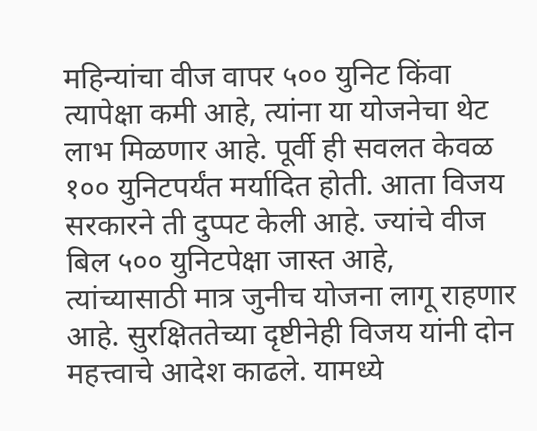महिन्यांचा वीज वापर ५०० युनिट किंवा त्यापेक्षा कमी आहे, त्यांना या योजनेचा थेट लाभ मिळणार आहे. पूर्वी ही सवलत केवळ १०० युनिटपर्यंत मर्यादित होती. आता विजय सरकारने ती दुप्पट केली आहे. ज्यांचे वीज बिल ५०० युनिटपेक्षा जास्त आहे, त्यांच्यासाठी मात्र जुनीच योजना लागू राहणार आहे. सुरक्षिततेच्या दृष्टीनेही विजय यांनी दोन महत्त्वाचे आदेश काढले. यामध्ये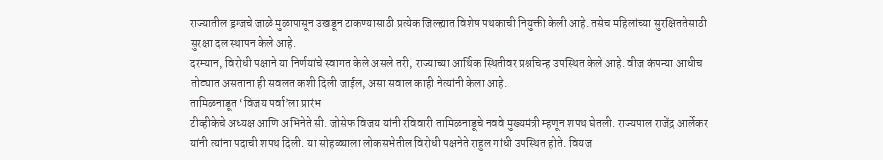राज्यातील ड्रग्जचे जाळे मुळापासून उखडून टाकण्यासाठी प्रत्येक जिल्ह्यात विशेष पथकाची नियुक्ती केली आहे. तसेच महिलांच्या सुरक्षिततेसाठी सुरक्षा दल स्थापन केले आहे.
दरम्यान, विरोधी पक्षाने या निर्णयांचे स्वागत केले असले तरी, राज्याच्या आर्थिक स्थितीवर प्रश्नचिन्ह उपस्थित केले आहे. वीज कंपन्या आधीच तोट्यात असताना ही सवलत कशी दिली जाईल, असा सवाल काही नेत्यांनी केला आहे.
तामिळनाडूत ‘विजय पर्वा’ला प्रारंभ
टीव्हीकेचे अध्यक्ष आणि अभिनेते सी. जोसेफ विजय यांनी रविवारी तामिळनाडूचे नववे मुख्यमंत्री म्हणून शपथ घेतली. राज्यपाल राजेंद्र आर्लेकर यांनी त्यांना पदाची शपथ दिली. या सोहळ्याला लोकसभेतील विरोधी पक्षनेते राहुल गांधी उपस्थित होते. वियज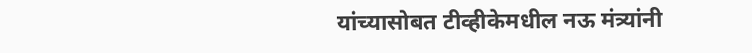यांच्यासोबत टीव्हीकेमधील नऊ मंत्र्यांनी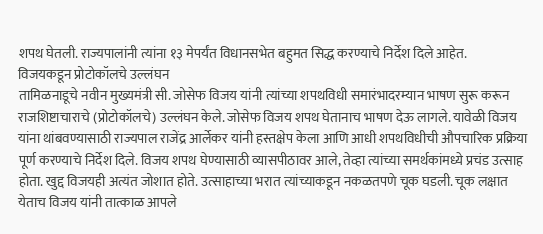शपथ घेतली. राज्यपालांनी त्यांना १३ मेपर्यंत विधानसभेत बहुमत सिद्ध करण्याचे निर्देश दिले आहेत.
विजयकडून प्रोटोकॉलचे उल्लंघन
तामिळनाडूचे नवीन मुख्यमंत्री सी. जोसेफ विजय यांनी त्यांच्या शपथविधी समारंभादरम्यान भाषण सुरू करून राजशिष्टाचाराचे (प्रोटोकॉलचे) उल्लंघन केले. जोसेफ विजय शपथ घेतानाच भाषण देऊ लागले. यावेळी विजय यांना थांबवण्यासाठी राज्यपाल राजेंद्र आर्लेकर यांनी हस्तक्षेप केला आणि आधी शपथविधीची औपचारिक प्रक्रिया पूर्ण करण्याचे निर्देश दिले. विजय शपथ घेण्यासाठी व्यासपीठावर आले, तेव्हा त्यांच्या समर्थकांमध्ये प्रचंड उत्साह होता. खुद्द विजयही अत्यंत जोशात होते. उत्साहाच्या भरात त्यांच्याकडून नकळतपणे चूक घडली. चूक लक्षात येताच विजय यांनी तात्काळ आपले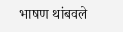भाषण थांबवले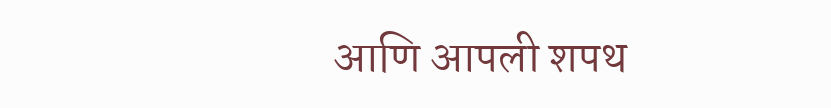आणि आपली शपथ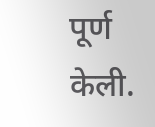पूर्ण केली.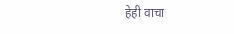हेही वाचा